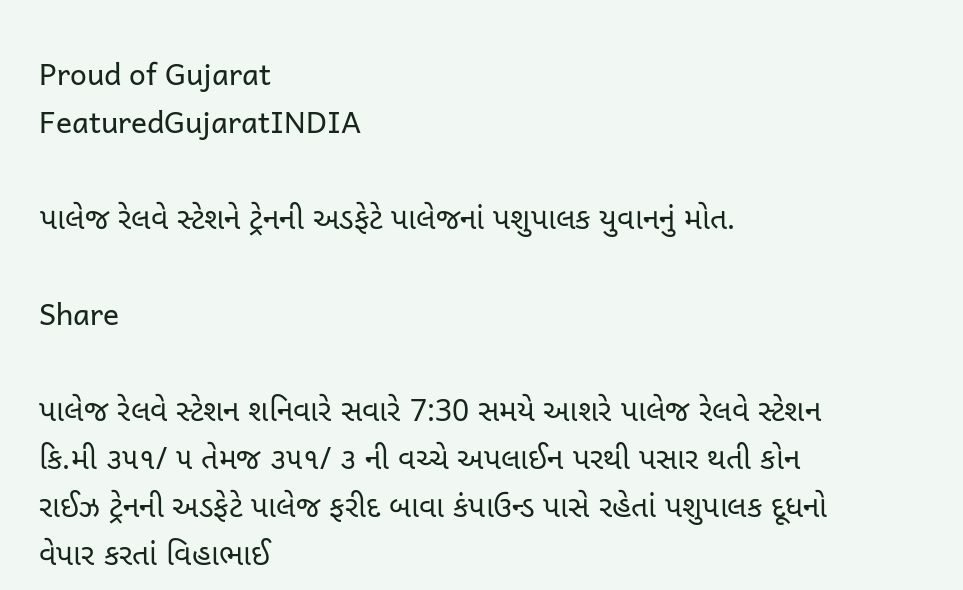Proud of Gujarat
FeaturedGujaratINDIA

પાલેજ રેલવે સ્ટેશને ટ્રેનની અડફેટે પાલેજનાં પશુપાલક યુવાનનું મોત.

Share

પાલેજ રેલવે સ્ટેશન શનિવારે સવારે 7:30 સમયે આશરે પાલેજ રેલવે સ્ટેશન કિ.મી ૩૫૧/ ૫ તેમજ ૩૫૧/ ૩ ની વચ્ચે અપલાઈન પરથી પસાર થતી કોન રાઈઝ ટ્રેનની અડફેટે પાલેજ ફરીદ બાવા કંપાઉન્ડ પાસે રહેતાં પશુપાલક દૂધનો વેપાર કરતાં વિહાભાઈ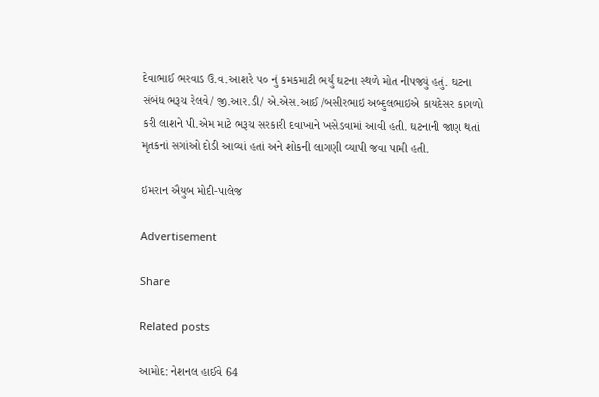દેવાભાઈ ભરવાડ ઉ.વ.આશરે ૫૦ નું કમકમાટી ભર્યું ઘટના સ્થળે મોત નીપજ્યું હતું. ઘટના સંબંધ ભરૂચ રેલવે/ જી.આર.ડી/ એ.એસ.આઈ /બસીરભાઇ અબ્દુલભાઇએ કાયદેસર કાગળો કરી લાશને પી.એમ માટે ભરૂચ સરકારી દવાખાને ખસેડવામાં આવી હતી. ઘટનાની જાણ થતાં મૃતકનાં સગાંઓ દોડી આવ્યાં હતાં અને શોકની લાગણી વ્યાપી જવા પામી હતી.

ઇમરાન ઐયુબ મોદી-પાલેજ

Advertisement

Share

Related posts

આમોદ: નેશનલ હાઈવે 64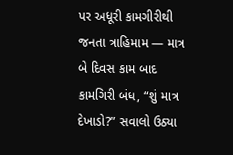પર અધૂરી કામગીરીથી જનતા ત્રાહિમામ — માત્ર બે દિવસ કામ બાદ કામગિરી બંધ, “શું માત્ર દેખાડો?” સવાલો ઉઠ્યા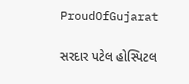ProudOfGujarat

સરદાર પટેલ હોસ્પિટલ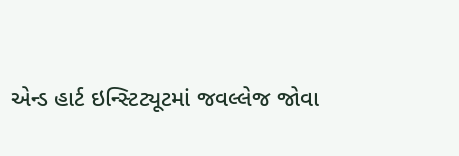એન્ડ હાર્ટ ઇન્સ્ટિટ્યૂટમાં જવલ્લેજ જોવા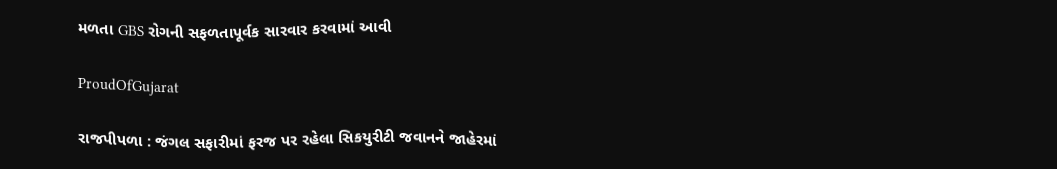મળતા GBS રોગની સફળતાપૂર્વક સારવાર કરવામાં આવી

ProudOfGujarat

રાજપીપળા : જંગલ સફારીમાં ફરજ પર રહેલા સિકયુરીટી જવાનને જાહેરમાં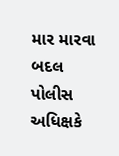માર મારવા બદલ પોલીસ અધિક્ષકે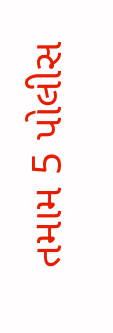તમામ 5 પોલીસ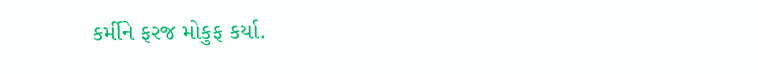કર્મીને ફરજ મોકુફ કર્યા.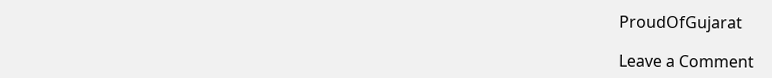ProudOfGujarat

Leave a Comment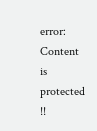error: Content is protected !!